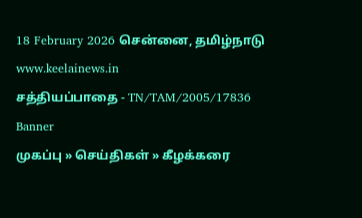18 February 2026 சென்னை, தமிழ்நாடு
www.keelainews.in
சத்தியப்பாதை - TN/TAM/2005/17836
Banner
முகப்பு » செய்திகள் » கீழக்கரை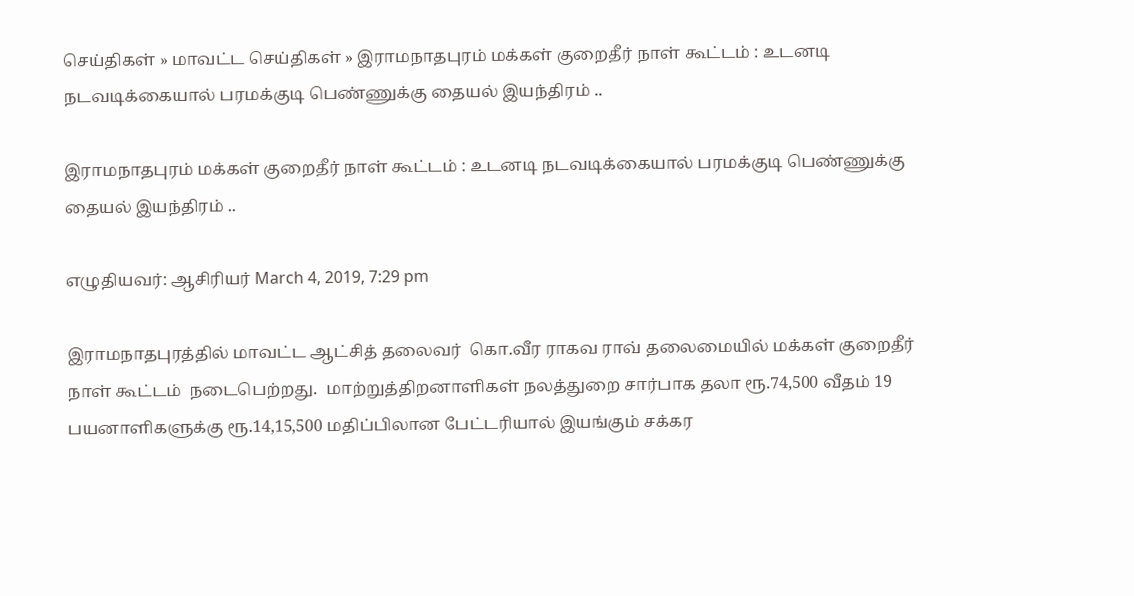செய்திகள் » மாவட்ட செய்திகள் » இராமநாதபுரம் மக்கள் குறைதீர் நாள் கூட்டம் : உடனடி நடவடிக்கையால் பரமக்குடி பெண்ணுக்கு தையல் இயந்திரம் ..

இராமநாதபுரம் மக்கள் குறைதீர் நாள் கூட்டம் : உடனடி நடவடிக்கையால் பரமக்குடி பெண்ணுக்கு தையல் இயந்திரம் ..

எழுதியவர்: ஆசிரியர் March 4, 2019, 7:29 pm

இராமநாதபுரத்தில் மாவட்ட ஆட்சித் தலைவர்  கொ.வீர ராகவ ராவ் தலைமையில் மக்கள் குறைதீர் நாள் கூட்டம்  நடைபெற்றது.  மாற்றுத்திறனாளிகள் நலத்துறை சார்பாக தலா ரூ.74,500 வீதம் 19 பயனாளிகளுக்கு ரூ.14,15,500 மதிப்பிலான பேட்டரியால் இயங்கும் சக்கர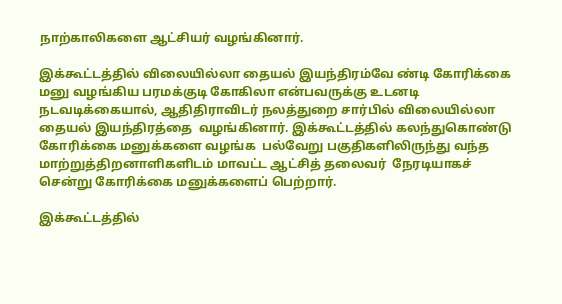நாற்காலிகளை ஆட்சியர் வழங்கினார்.

இக்கூட்டத்தில் விலையில்லா தையல் இயந்திரம்வே ண்டி கோரிக்கை மனு வழங்கிய பரமக்குடி கோகிலா என்பவருக்கு உடனடி நடவடிக்கையால், ஆதிதிராவிடர் நலத்துறை சார்பில் விலையில்லா தையல் இயந்திரத்தை  வழங்கினார். இக்கூட்டத்தில் கலந்துகொண்டு கோரிக்கை மனுக்களை வழங்க  பல்வேறு பகுதிகளிலிருந்து வந்த மாற்றுத்திறனாளிகளிடம் மாவட்ட ஆட்சித் தலைவர்  நேரடியாகச் சென்று கோரிக்கை மனுக்களைப் பெற்றார்.

இக்கூட்டத்தில்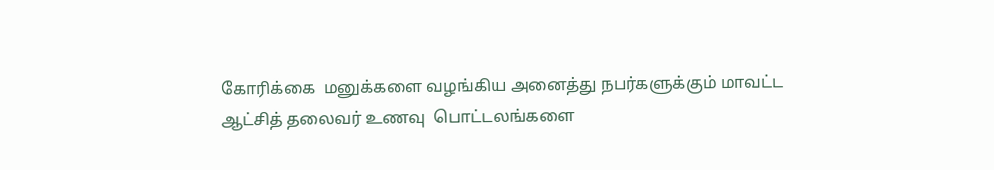கோரிக்கை  மனுக்களை வழங்கிய அனைத்து நபர்களுக்கும் மாவட்ட ஆட்சித் தலைவர் உணவு  பொட்டலங்களை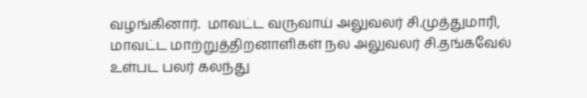வழங்கினார்.  மாவட்ட வருவாய் அலுவலர் சி.முத்துமாரி, மாவட்ட மாற்றுத்திறனாளிகள் நல அலுவலர் சி.தங்கவேல் உள்பட பலர் கலந்து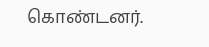கொண்டனர்.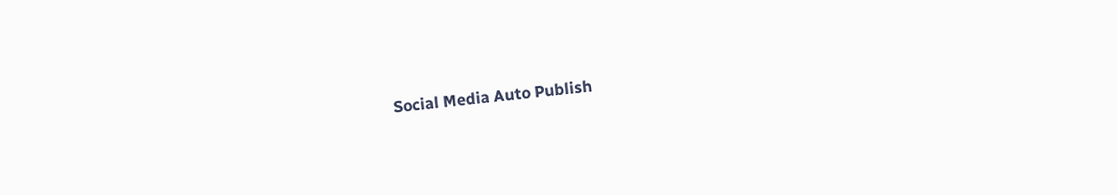Social Media Auto Publish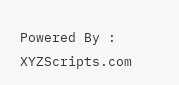Powered By : XYZScripts.com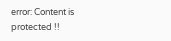error: Content is protected !!